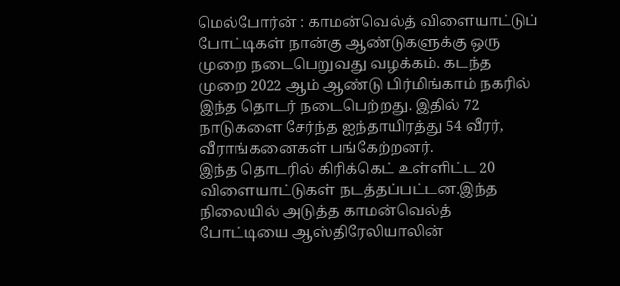மெல்போர்ன் : காமன்வெல்த் விளையாட்டுப் போட்டிகள் நான்கு ஆண்டுகளுக்கு ஒரு முறை நடைபெறுவது வழக்கம். கடந்த முறை 2022 ஆம் ஆண்டு பிர்மிங்காம் நகரில் இந்த தொடர் நடைபெற்றது. இதில் 72 நாடுகளை சேர்ந்த ஐந்தாயிரத்து 54 வீரர், வீராங்கனைகள் பங்கேற்றனர்.
இந்த தொடரில் கிரிக்கெட் உள்ளிட்ட 20 விளையாட்டுகள் நடத்தப்பட்டன.இந்த நிலையில் அடுத்த காமன்வெல்த் போட்டியை ஆஸ்திரேலியாலின்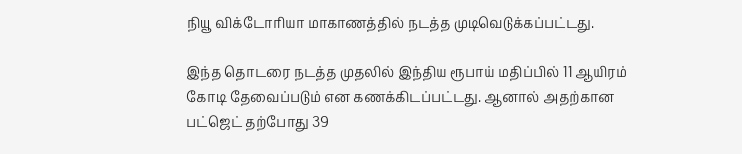நியூ விக்டோரியா மாகாணத்தில் நடத்த முடிவெடுக்கப்பட்டது.

இந்த தொடரை நடத்த முதலில் இந்திய ரூபாய் மதிப்பில் 11 ஆயிரம் கோடி தேவைப்படும் என கணக்கிடப்பட்டது. ஆனால் அதற்கான பட்ஜெட் தற்போது 39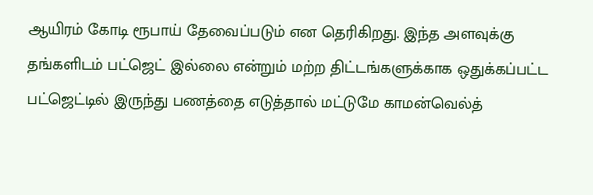ஆயிரம் கோடி ரூபாய் தேவைப்படும் என தெரிகிறது. இந்த அளவுக்கு தங்களிடம் பட்ஜெட் இல்லை என்றும் மற்ற திட்டங்களுக்காக ஒதுக்கப்பட்ட பட்ஜெட்டில் இருந்து பணத்தை எடுத்தால் மட்டுமே காமன்வெல்த்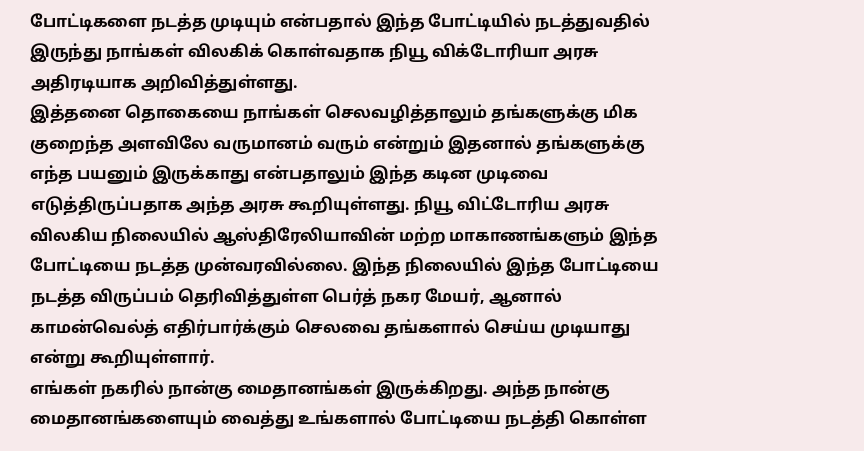போட்டிகளை நடத்த முடியும் என்பதால் இந்த போட்டியில் நடத்துவதில் இருந்து நாங்கள் விலகிக் கொள்வதாக நியூ விக்டோரியா அரசு அதிரடியாக அறிவித்துள்ளது.
இத்தனை தொகையை நாங்கள் செலவழித்தாலும் தங்களுக்கு மிக குறைந்த அளவிலே வருமானம் வரும் என்றும் இதனால் தங்களுக்கு எந்த பயனும் இருக்காது என்பதாலும் இந்த கடின முடிவை எடுத்திருப்பதாக அந்த அரசு கூறியுள்ளது. நியூ விட்டோரிய அரசு விலகிய நிலையில் ஆஸ்திரேலியாவின் மற்ற மாகாணங்களும் இந்த போட்டியை நடத்த முன்வரவில்லை. இந்த நிலையில் இந்த போட்டியை நடத்த விருப்பம் தெரிவித்துள்ள பெர்த் நகர மேயர், ஆனால் காமன்வெல்த் எதிர்பார்க்கும் செலவை தங்களால் செய்ய முடியாது என்று கூறியுள்ளார்.
எங்கள் நகரில் நான்கு மைதானங்கள் இருக்கிறது. அந்த நான்கு மைதானங்களையும் வைத்து உங்களால் போட்டியை நடத்தி கொள்ள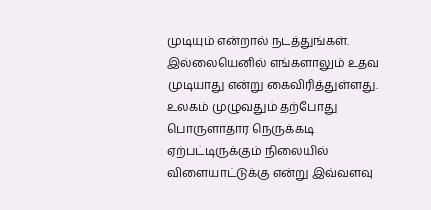முடியும் என்றால் நடத்துங்கள். இல்லையெனில் எங்களாலும் உதவ முடியாது என்று கைவிரித்துள்ளது. உலகம் முழுவதும் தற்போது பொருளாதார நெருக்கடி ஏற்பட்டிருக்கும் நிலையில் விளையாட்டுக்கு என்று இவ்வளவு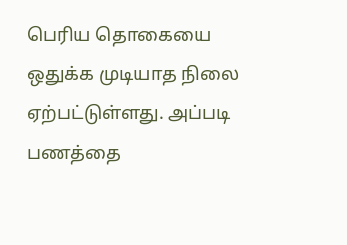பெரிய தொகையை ஒதுக்க முடியாத நிலை ஏற்பட்டுள்ளது. அப்படி பணத்தை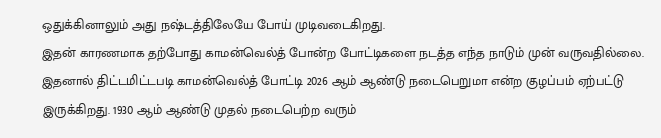ஒதுக்கினாலும் அது நஷ்டத்திலேயே போய் முடிவடைகிறது.
இதன் காரணமாக தற்போது காமன்வெல்த் போன்ற போட்டிகளை நடத்த எந்த நாடும் முன் வருவதில்லை. இதனால் திட்டமிட்டபடி காமன்வெல்த் போட்டி 2026 ஆம் ஆண்டு நடைபெறுமா என்ற குழப்பம் ஏற்பட்டு இருக்கிறது. 1930 ஆம் ஆண்டு முதல் நடைபெற்ற வரும்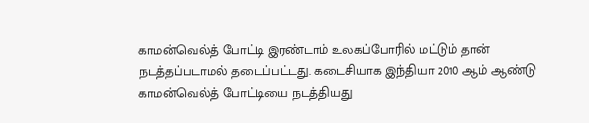காமன்வெல்த் போட்டி இரண்டாம் உலகப்போரில் மட்டும் தான் நடத்தப்படாமல் தடைப்பட்டது. கடைசியாக இந்தியா 2010 ஆம் ஆண்டு காமன்வெல்த் போட்டியை நடத்தியது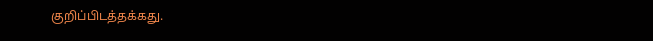குறிப்பிடத்தக்கது.